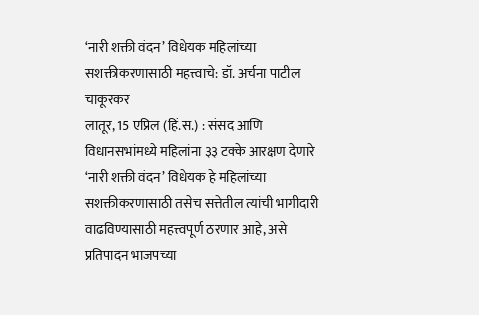‘नारी शक्ती वंदन’ विधेयक महिलांच्या सशक्तीकरणासाठी महत्त्वाचे: डॉ. अर्चना पाटील चाकूरकर
लातूर, 15 एप्रिल (हिं.स.) : संसद आणि विधानसभांमध्ये महिलांना ३३ टक्के आरक्षण देणारे ‘नारी शक्ती वंदन’ विधेयक हे महिलांच्या सशक्तीकरणासाठी तसेच सत्तेतील त्यांची भागीदारी वाढविण्यासाठी महत्त्वपूर्ण ठरणार आहे, असे प्रतिपादन भाजपच्या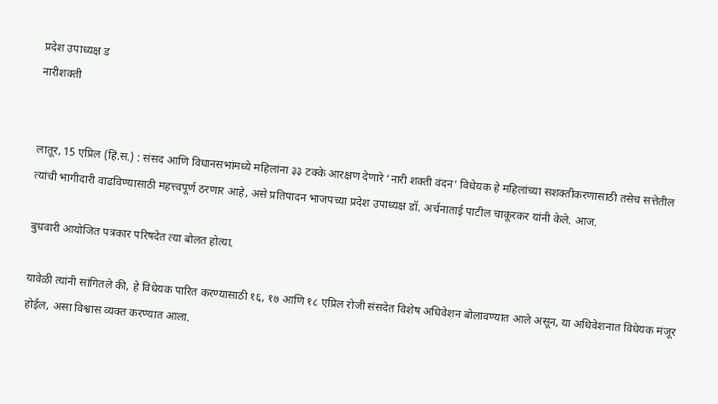प्रदेश उपाध्यक्ष ड
नारीशक्ती


लातूर, 15 एप्रिल (हिं.स.) : संसद आणि विधानसभांमध्ये महिलांना ३३ टक्के आरक्षण देणारे ‘नारी शक्ती वंदन’ विधेयक हे महिलांच्या सशक्तीकरणासाठी तसेच सत्तेतील त्यांची भागीदारी वाढविण्यासाठी महत्त्वपूर्ण ठरणार आहे, असे प्रतिपादन भाजपच्या प्रदेश उपाध्यक्ष डॉ. अर्चनाताई पाटील चाकूरकर यांनी केले. आज.

बुधवारी आयोजित पत्रकार परिषदेत त्या बोलत होत्या.

यावेळी त्यांनी सांगितले की, हे विधेयक पारित करण्यासाठी १६, १७ आणि १८ एप्रिल रोजी संसदेत विशेष अधिवेशन बोलावण्यात आले असून, या अधिवेशनात विधेयक मंजूर होईल, असा विश्वास व्यक्त करण्यात आला.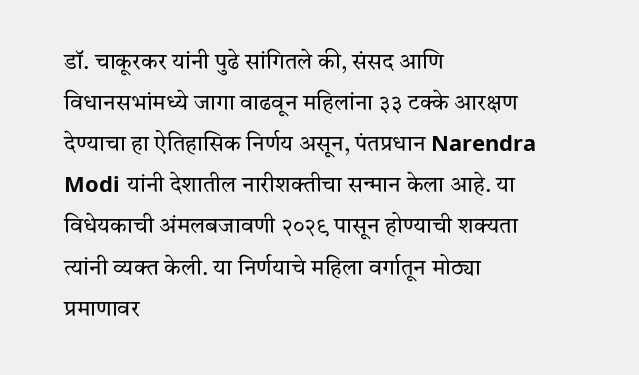डॉ. चाकूरकर यांनी पुढे सांगितले की, संसद आणि विधानसभांमध्ये जागा वाढवून महिलांना ३३ टक्के आरक्षण देण्याचा हा ऐतिहासिक निर्णय असून, पंतप्रधान Narendra Modi यांनी देशातील नारीशक्तीचा सन्मान केला आहे. या विधेयकाची अंमलबजावणी २०२९ पासून होण्याची शक्यता त्यांनी व्यक्त केली. या निर्णयाचे महिला वर्गातून मोठ्या प्रमाणावर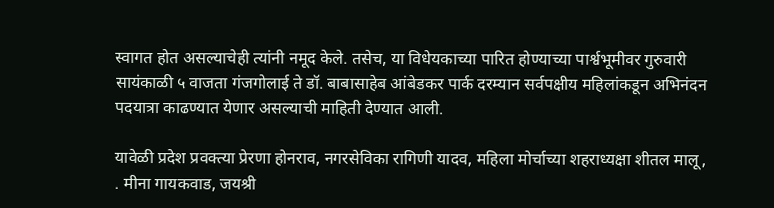स्वागत होत असल्याचेही त्यांनी नमूद केले. तसेच, या विधेयकाच्या पारित होण्याच्या पार्श्वभूमीवर गुरुवारी सायंकाळी ५ वाजता गंजगोलाई ते डॉ. बाबासाहेब आंबेडकर पार्क दरम्यान सर्वपक्षीय महिलांकडून अभिनंदन पदयात्रा काढण्यात येणार असल्याची माहिती देण्यात आली.

यावेळी प्रदेश प्रवक्त्या प्रेरणा होनराव, नगरसेविका रागिणी यादव, महिला मोर्चाच्या शहराध्यक्षा शीतल मालू, . मीना गायकवाड, जयश्री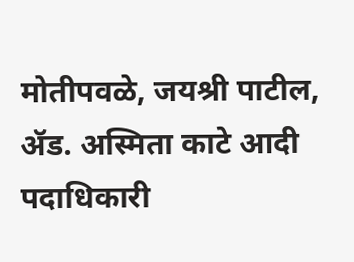मोतीपवळे, जयश्री पाटील, ॲड. अस्मिता काटे आदी पदाधिकारी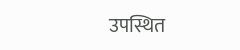उपस्थित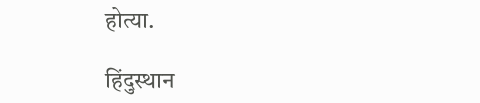होत्या.

हिंदुस्थान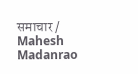समाचार / Mahesh Madanrao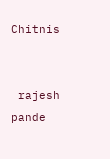Chitnis


 rajesh pande